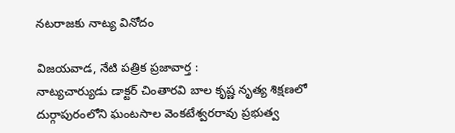నటరాజకు నాట్య వినోదం

విజయవాడ, నేటి పత్రిక ప్రజావార్త :
నాట్యచార్యుడు డాక్టర్ చింతారవి బాల కృష్ణ నృత్య శిక్షణలో దుర్గాపురంలోని ఘంటసాల వెంకటేశ్వరరావు ప్రభుత్వ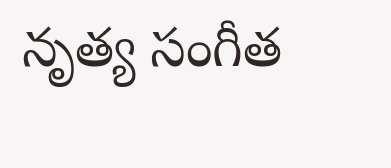నృత్య సంగీత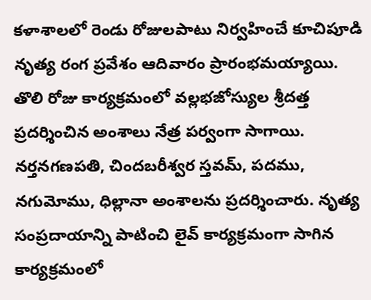కళాశాలలో రెండు రోజులపాటు నిర్వహించే కూచిపూడి నృత్య రంగ ప్రవేశం ఆదివారం ప్రారంభమయ్యాయి. తొలి రోజు కార్యక్రమంలో వల్లభజోస్యుల శ్రీదత్త ప్రదర్శించిన అంశాలు నేత్ర పర్వంగా సాగాయి. నర్తనగణపతి, చిందబరీశ్వర స్తవమ్, పదము, నగుమోము, ధిల్లానా అంశాలను ప్రదర్శించారు. నృత్య సంప్రదాయాన్ని పాటించి లైవ్ కార్యక్రమంగా సాగిన కార్యక్రమంలో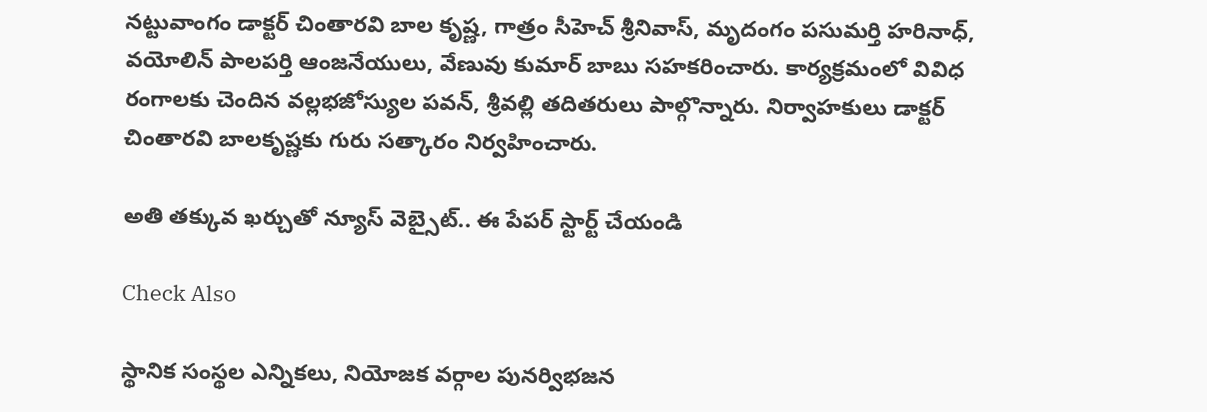నట్టువాంగం డాక్టర్ చింతారవి బాల కృష్ణ, గాత్రం సీహెచ్ శ్రీనివాస్, మృదంగం పసుమర్తి హరినాధ్, వయోలిన్ పాలపర్తి ఆంజనేయులు, వేణువు కుమార్ బాబు సహకరించారు. కార్యక్రమంలో వివిధ రంగాలకు చెందిన వల్లభజోస్యుల పవన్, శ్రీవల్లి తదితరులు పాల్గొన్నారు. నిర్వాహకులు డాక్టర్ చింతారవి బాలకృష్ణకు గురు సత్కారం నిర్వహించారు.

అతి తక్కువ ఖర్చుతో న్యూస్ వెబ్సైట్.. ఈ పేపర్ స్టార్ట్ చేయండి

Check Also

స్థానిక సంస్థల ఎన్నికలు, నియోజక వర్గాల పునర్విభజన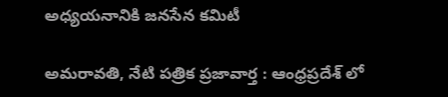అధ్యయనానికి జనసేన కమిటీ

అమరావతి, నేటి పత్రిక ప్రజావార్త : ఆంధ్రప్రదేశ్ లో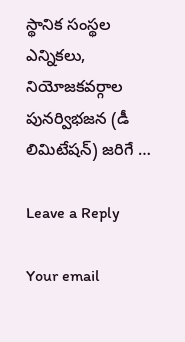స్థానిక సంస్థల ఎన్నికలు, నియోజకవర్గాల పునర్విభజన (డీ లిమిటేషన్) జరిగే …

Leave a Reply

Your email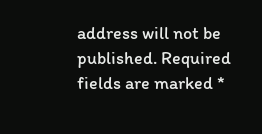address will not be published. Required fields are marked *